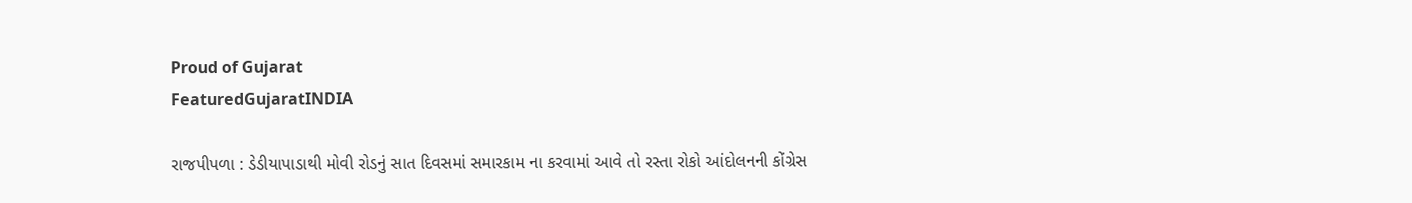Proud of Gujarat
FeaturedGujaratINDIA

રાજપીપળા : ડેડીયાપાડાથી મોવી રોડનું સાત દિવસમાં સમારકામ ના કરવામાં આવે તો રસ્તા રોકો આંદોલનની કોંગ્રેસ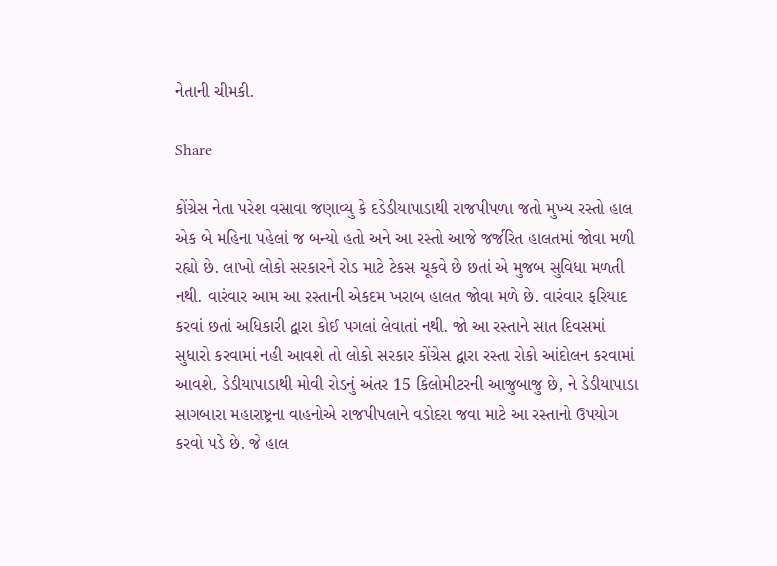નેતાની ચીમકી.

Share

કોંગ્રેસ નેતા પરેશ વસાવા જણાવ્યુ કે દડેડીયાપાડાથી રાજપીપળા જતો મુખ્ય રસ્તો હાલ એક બે મહિના પહેલાં જ બન્યો હતો અને આ રસ્તો આજે જર્જરિત હાલતમાં જોવા મળી રહ્યો છે. લાખો લોકો સરકારને રોડ માટે ટેકસ ચૂકવે છે છતાં એ મુજબ સુવિધા મળતી નથી. વારંવાર આમ આ રસ્તાની એકદમ ખરાબ હાલત જોવા મળે છે. વારંવાર ફરિયાદ કરવાં છતાં અધિકારી દ્વારા કોઈ પગલાં લેવાતાં નથી. જો આ રસ્તાને સાત દિવસમાં સુધારો કરવામાં નહી આવશે તો લોકો સરકાર કોંગ્રેસ દ્વારા રસ્તા રોકો આંદોલન કરવામાં આવશે. ડેડીયાપાડાથી મોવી રોડનું અંતર 15 કિલોમીટરની આજુબાજુ છે, ને ડેડીયાપાડા સાગબારા મહારાષ્ટ્રના વાહનોએ રાજપીપલાને વડોદરા જવા માટે આ રસ્તાનો ઉપયોગ કરવો પડે છે. જે હાલ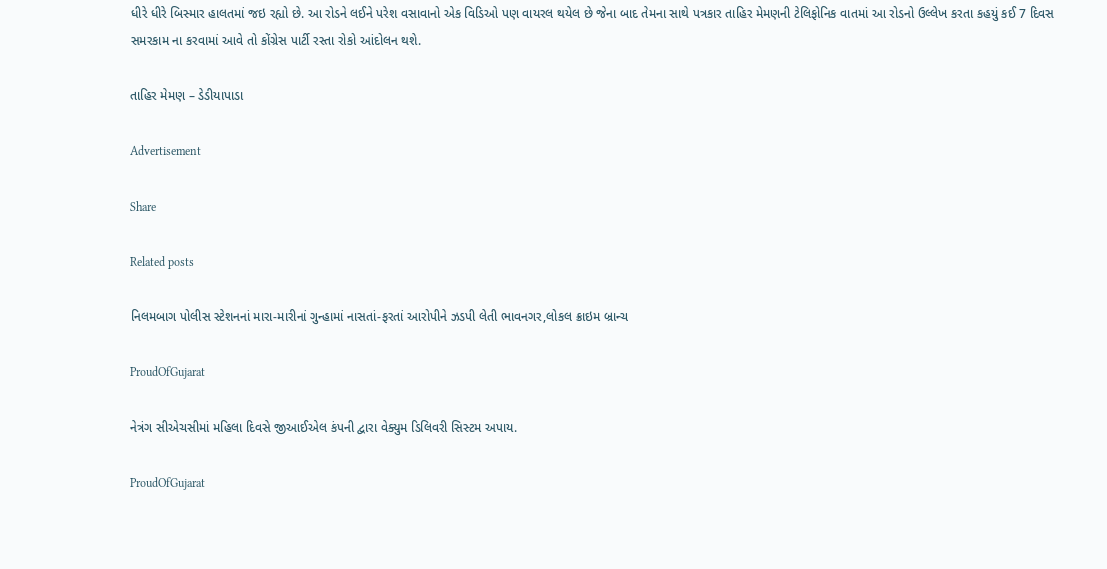ધીરે ધીરે બિસ્માર હાલતમાં જઇ રહ્યો છે. આ રોડને લઈને પરેશ વસાવાનો એક વિડિઓ પણ વાયરલ થયેલ છે જેના બાદ તેમના સાથે પત્રકાર તાહિર મેમણની ટેલિફોનિક વાતમાં આ રોડનો ઉલ્લેખ કરતા કહયું કઈ 7 દિવસ સમરકામ ના કરવામાં આવે તો કોંગ્રેસ પાર્ટી રસ્તા રોકો આંદોલન થશે.

તાહિર મેમણ – ડેડીયાપાડા

Advertisement

Share

Related posts

નિલમબાગ પોલીસ સ્ટેશનનાં મારા-મારીનાં ગુન્હામાં નાસતાં-ફરતાં આરોપીને ઝડપી લેતી ભાવનગર,લોકલ ક્રાઇમ બ્રાન્ચ

ProudOfGujarat

નેત્રંગ સીએચસીમાં મહિલા દિવસે જીઆઈએલ કંપની દ્વારા વેક્યુમ ડિલિવરી સિસ્ટમ અપાય.

ProudOfGujarat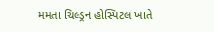મમતા ચિલ્ડ્રન હોસ્પિટલ ખાતે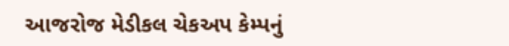આજરોજ મેડીકલ ચેકઅપ કેમ્પનું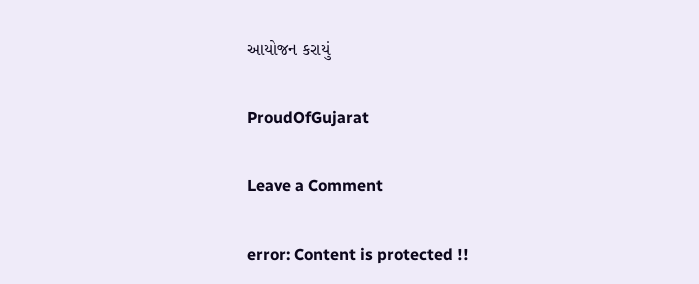આયોજન કરાયું

ProudOfGujarat

Leave a Comment

error: Content is protected !!